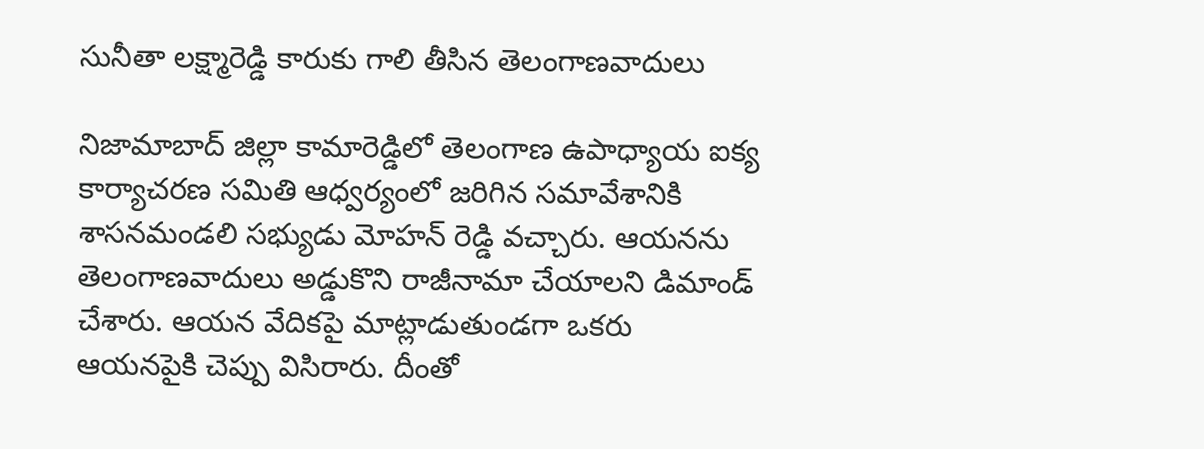సునీతా లక్ష్మారెడ్డి కారుకు గాలి తీసిన తెలంగాణవాదులు

నిజామాబాద్ జిల్లా కామారెడ్డిలో తెలంగాణ ఉపాధ్యాయ ఐక్య కార్యాచరణ సమితి ఆధ్వర్యంలో జరిగిన సమావేశానికి శాసనమండలి సభ్యుడు మోహన్ రెడ్డి వచ్చారు. ఆయనను తెలంగాణవాదులు అడ్డుకొని రాజీనామా చేయాలని డిమాండ్ చేశారు. ఆయన వేదికపై మాట్లాడుతుండగా ఒకరు ఆయనపైకి చెప్పు విసిరారు. దీంతో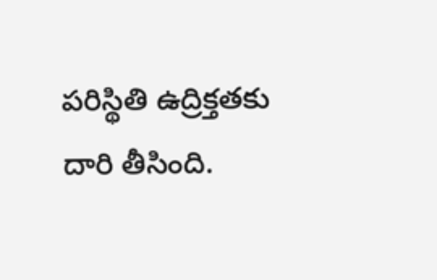పరిస్థితి ఉద్రిక్తతకు దారి తీసింది.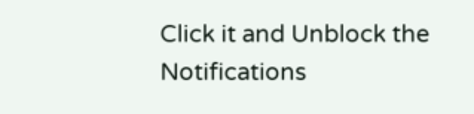Click it and Unblock the Notifications